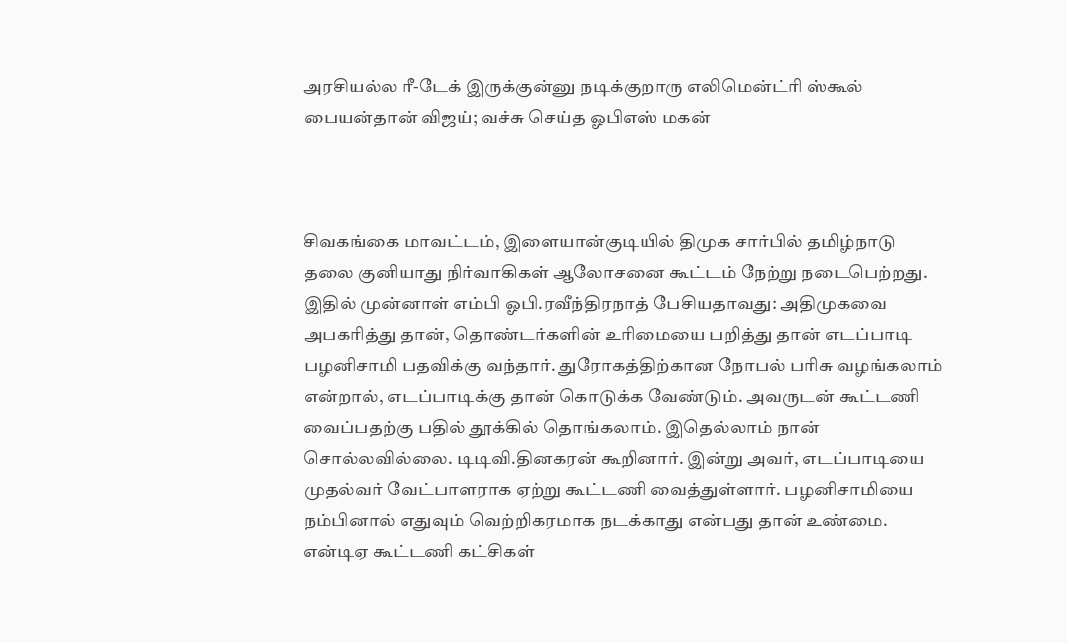அரசியல்ல ரீ-டேக் இருக்குன்னு நடிக்குறாரு எலிமென்ட்ரி ஸ்கூல் பையன்தான் விஜய்; வச்சு செய்த ஓபிஎஸ் மகன்



சிவகங்கை மாவட்டம், இளையான்குடியில் திமுக சார்பில் தமிழ்நாடு தலை குனியாது நிர்வாகிகள் ஆலோசனை கூட்டம் நேற்று நடைபெற்றது. இதில் முன்னாள் எம்பி ஓபி.ரவீந்திரநாத் பேசியதாவது: அதிமுகவை அபகரித்து தான், தொண்டர்களின் உரிமையை பறித்து தான் எடப்பாடி பழனிசாமி பதவிக்கு வந்தார். துரோகத்திற்கான நோபல் பரிசு வழங்கலாம் என்றால், எடப்பாடிக்கு தான் கொடுக்க வேண்டும். அவருடன் கூட்டணி வைப்பதற்கு பதில் தூக்கில் தொங்கலாம். இதெல்லாம் நான் சொல்லவில்லை. டிடிவி.தினகரன் கூறினார். இன்று அவர், எடப்பாடியை முதல்வர் வேட்பாளராக ஏற்று கூட்டணி வைத்துள்ளார். பழனிசாமியை நம்பினால் எதுவும் வெற்றிகரமாக நடக்காது என்பது தான் உண்மை. என்டிஏ கூட்டணி கட்சிகள்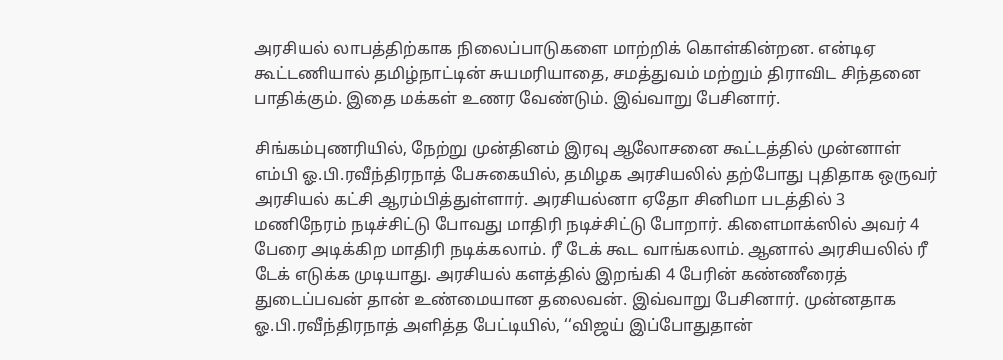அரசியல் லாபத்திற்காக நிலைப்பாடுகளை மாற்றிக் கொள்கின்றன. என்டிஏ கூட்டணியால் தமிழ்நாட்டின் சுயமரியாதை, சமத்துவம் மற்றும் திராவிட சிந்தனை பாதிக்கும். இதை மக்கள் உணர வேண்டும். இவ்வாறு பேசினார்.

சிங்கம்புணரியில், நேற்று முன்தினம் இரவு ஆலோசனை கூட்டத்தில் முன்னாள் எம்பி ஓ.பி.ரவீந்திரநாத் பேசுகையில், தமிழக அரசியலில் தற்போது புதிதாக ஒருவர் அரசியல் கட்சி ஆரம்பித்துள்ளார். அரசியல்னா ஏதோ சினிமா படத்தில் 3 மணிநேரம் நடிச்சிட்டு போவது மாதிரி நடிச்சிட்டு போறார். கிளைமாக்ஸில் அவர் 4 பேரை அடிக்கிற மாதிரி நடிக்கலாம். ரீ டேக் கூட வாங்கலாம். ஆனால் அரசியலில் ரீ டேக் எடுக்க முடியாது. அரசியல் களத்தில் இறங்கி 4 பேரின் கண்ணீரைத் துடைப்பவன் தான் உண்மையான தலைவன். இவ்வாறு பேசினார். முன்னதாக ஓ.பி.ரவீந்திரநாத் அளித்த பேட்டியில், ‘‘விஜய் இப்போதுதான்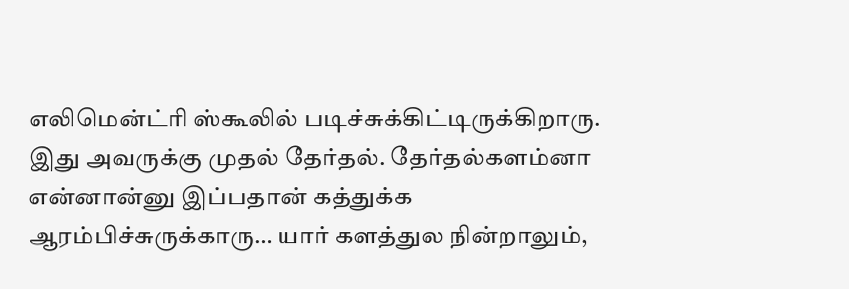எலிமென்ட்ரி ஸ்கூலில் படிச்சுக்கிட்டிருக்கிறாரு. இது அவருக்கு முதல் தேர்தல். தேர்தல்களம்னா என்னான்னு இப்பதான் கத்துக்க ஆரம்பிச்சுருக்காரு… யார் களத்துல நின்றாலும்,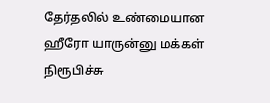தேர்தலில் உண்மையான ஹீரோ யாருன்னு மக்கள் நிரூபிச்சு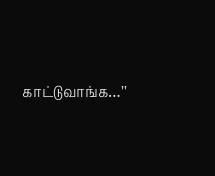காட்டுவாங்க…’’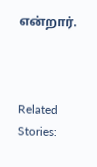என்றார்.



Related Stories: